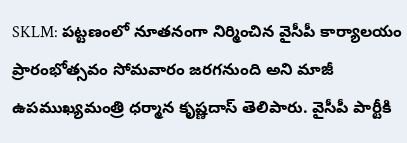SKLM: పట్టణంలో నూతనంగా నిర్మించిన వైసీపీ కార్యాలయం ప్రారంభోత్సవం సోమవారం జరగనుంది అని మాజీ ఉపముఖ్యమంత్రి ధర్మాన కృష్ణదాస్ తెలిపారు. వైసీపీ పార్టీకి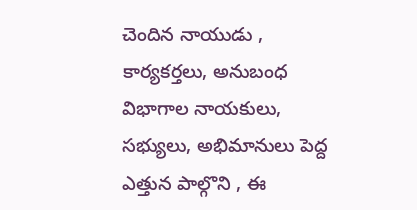చెందిన నాయుడు , కార్యకర్తలు, అనుబంధ విభాగాల నాయకులు, సభ్యులు, అభిమానులు పెద్ద ఎత్తున పాల్గొని , ఈ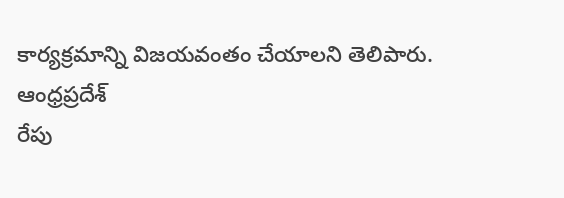కార్యక్రమాన్ని విజయవంతం చేయాలని తెలిపారు.
ఆంధ్రప్రదేశ్
రేపు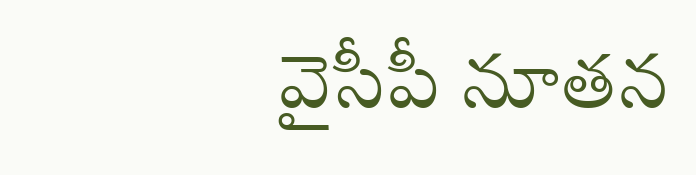వైసీపీ నూతన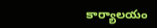కార్యాలయం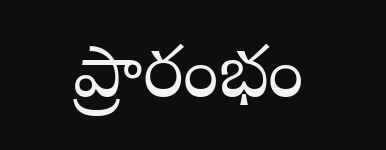ప్రారంభం